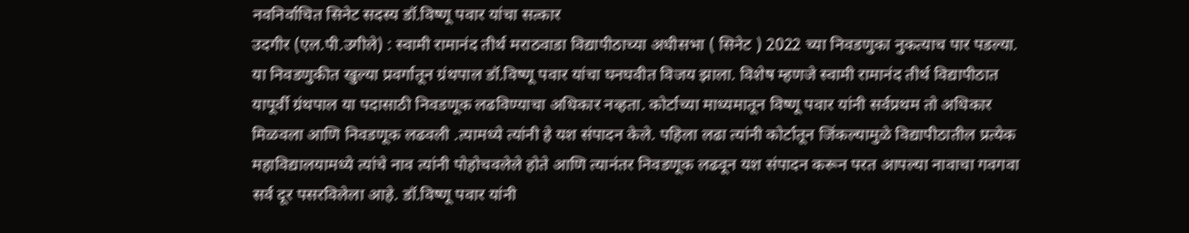नवनिर्वाचित सिनेट सदस्य डॉ.विष्णू पवार यांचा सत्कार
उदगीर (एल.पी.उगीले) : स्वामी रामानंद तीर्थ मराठवाडा विद्यापीठाच्या अधीसभा ( सिनेट ) 2022 च्या निवडणुका नुकत्याच पार पडल्या. या निवडणुकीत खुल्या प्रवर्गातून ग्रंथपाल डॉ.विष्णू पवार यांचा घनघवीत विजय झाला. विशेष म्हणजे स्वामी रामानंद तीर्थ विद्यापीठात यापूर्वी ग्रंथपाल या पदासाठी निवडणूक लढविण्याचा अधिकार नव्हता. कोर्टाच्या माध्यमातून विष्णू पवार यांनी सर्वप्रथम तो अधिकार मिळवला आणि निवडणूक लढवली .त्यामध्ये त्यांनी हे यश संपादन केले. पहिला लढा त्यांनी कोर्टातून जिंकल्यामुळे विद्यापीठातील प्रत्येक महाविद्यालयामध्ये त्यांचे नाव त्यांनी पोहोचवलेले होते आणि त्यानंतर निवडणूक लढवून यश संपादन करून परत आपल्या नावाचा गवगवा सर्व दूर पसरविलेला आहे. डॉ.विष्णू पवार यांनी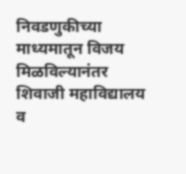निवडणुकीच्या माध्यमातून विजय मिळविल्यानंतर शिवाजी महाविद्यालय व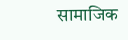सामाजिक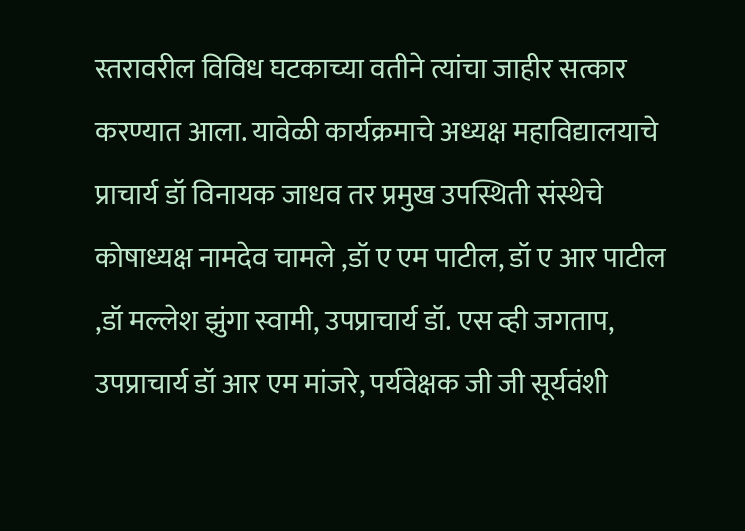स्तरावरील विविध घटकाच्या वतीने त्यांचा जाहीर सत्कार करण्यात आला. यावेळी कार्यक्रमाचे अध्यक्ष महाविद्यालयाचे प्राचार्य डॉ विनायक जाधव तर प्रमुख उपस्थिती संस्थेचे कोषाध्यक्ष नामदेव चामले ,डॉ ए एम पाटील, डॉ ए आर पाटील ,डॉ मल्लेश झुंगा स्वामी, उपप्राचार्य डॉ. एस व्ही जगताप, उपप्राचार्य डॉ आर एम मांजरे, पर्यवेक्षक जी जी सूर्यवंशी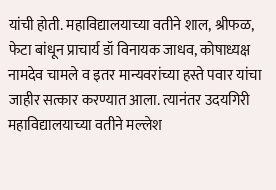यांची होती. महाविद्यालयाच्या वतीने शाल, श्रीफळ, फेटा बांधून प्राचार्य डॉ विनायक जाधव, कोषाध्यक्ष नामदेव चामले व इतर मान्यवरांच्या हस्ते पवार यांचा जाहीर सत्कार करण्यात आला. त्यानंतर उदयगिरी महाविद्यालयाच्या वतीने मल्लेश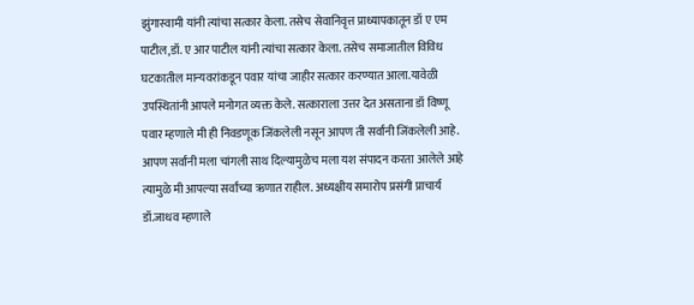झुंगास्वामी यांनी त्यांचा सत्कार केला. तसेच सेवानिवृत्त प्राध्यापकातून डॉ ए एम पाटील,डॉ. ए आर पाटील यांनी त्यांचा सत्कार केला. तसेच समाजातील विविध घटकातील मान्यवरांकडून पवार यांचा जाहीर सत्कार करण्यात आला.यावेळी उपस्थितांनी आपले मनोगत व्यक्त केले. सत्काराला उत्तर देत असताना डॉ विष्णू पवार म्हणाले मी ही निवडणूक जिंकलेली नसून आपण ती सर्वांनी जिंकलेली आहे. आपण सर्वांनी मला चांगली साथ दिल्यामुळेच मला यश संपादन करता आलेले आहे त्यामुळे मी आपल्या सर्वांच्या ऋणात राहील. अध्यक्षीय समारोप प्रसंगी प्राचार्य डॉ.जाधव म्हणाले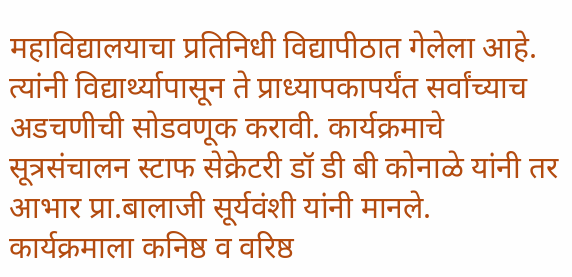महाविद्यालयाचा प्रतिनिधी विद्यापीठात गेलेला आहे. त्यांनी विद्यार्थ्यापासून ते प्राध्यापकापर्यंत सर्वांच्याच अडचणीची सोडवणूक करावी. कार्यक्रमाचे सूत्रसंचालन स्टाफ सेक्रेटरी डॉ डी बी कोनाळे यांनी तर आभार प्रा.बालाजी सूर्यवंशी यांनी मानले. कार्यक्रमाला कनिष्ठ व वरिष्ठ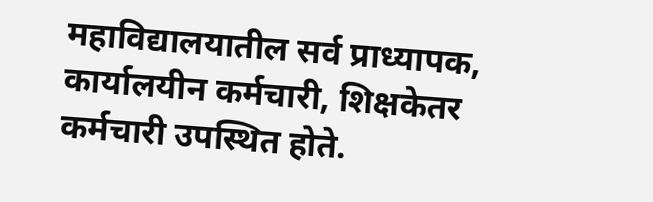महाविद्यालयातील सर्व प्राध्यापक, कार्यालयीन कर्मचारी, शिक्षकेतर कर्मचारी उपस्थित होते.